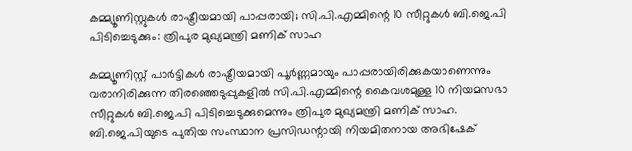കമ്മ്യൂണിസ്റ്റുകൾ രാഷ്ട്രീയമായി പാപ്പരായി; സി.പി.എമ്മിന്റെ 10 സീറ്റുകൾ ബി.ജെ.പി പിടിച്ചെടുക്കും: ത്രിപുര മുഖ്യമന്ത്രി മണിക് സാഹ

കമ്മ്യൂണിസ്റ്റ് പാർട്ടികൾ രാഷ്ട്രീയമായി പൂർണ്ണമായും പാപ്പരായിരിക്കുകയാണെന്നും വരാനിരിക്കുന്ന തിരഞ്ഞെടുപ്പുകളിൽ സി.പി.എമ്മിന്റെ കൈവശമുള്ള 10 നിയമസഭാ സീറ്റുകൾ ബി.ജെ.പി പിടിച്ചെടുക്കുമെന്നും ത്രിപുര മുഖ്യമന്ത്രി മണിക് സാഹ. ബി.ജെ.പിയുടെ പുതിയ സംസ്ഥാന പ്രസിഡന്റായി നിയമിതനായ അഭിഷേക്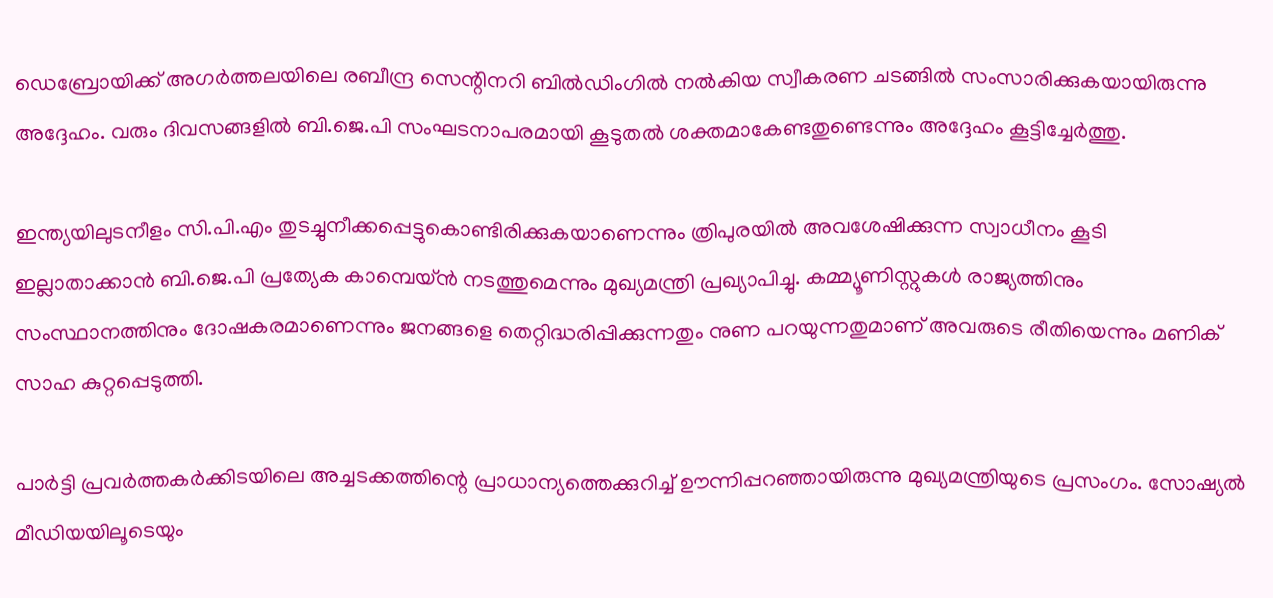ഡെബ്രോയിക്ക് അഗർത്തലയിലെ രബീന്ദ്ര സെന്റിനറി ബിൽഡിംഗിൽ നൽകിയ സ്വീകരണ ചടങ്ങിൽ സംസാരിക്കുകയായിരുന്നു അദ്ദേഹം. വരും ദിവസങ്ങളിൽ ബി.ജെ.പി സംഘടനാപരമായി കൂടുതൽ ശക്തമാകേണ്ടതുണ്ടെന്നും അദ്ദേഹം കൂട്ടിച്ചേർത്തു.

ഇന്ത്യയിലുടനീളം സി.പി.എം തുടച്ചുനീക്കപ്പെട്ടുകൊണ്ടിരിക്കുകയാണെന്നും ത്രിപുരയിൽ അവശേഷിക്കുന്ന സ്വാധീനം കൂടി ഇല്ലാതാക്കാൻ ബി.ജെ.പി പ്രത്യേക കാമ്പെയ്ൻ നടത്തുമെന്നും മുഖ്യമന്ത്രി പ്രഖ്യാപിച്ചു. കമ്മ്യൂണിസ്റ്റുകൾ രാജ്യത്തിനും സംസ്ഥാനത്തിനും ദോഷകരമാണെന്നും ജനങ്ങളെ തെറ്റിദ്ധരിപ്പിക്കുന്നതും നുണ പറയുന്നതുമാണ് അവരുടെ രീതിയെന്നും മണിക് സാഹ കുറ്റപ്പെടുത്തി.

പാർട്ടി പ്രവർത്തകർക്കിടയിലെ അച്ചടക്കത്തിന്റെ പ്രാധാന്യത്തെക്കുറിച്ച് ഊന്നിപ്പറഞ്ഞായിരുന്നു മുഖ്യമന്ത്രിയുടെ പ്രസംഗം. സോഷ്യൽ മീഡിയയിലൂടെയും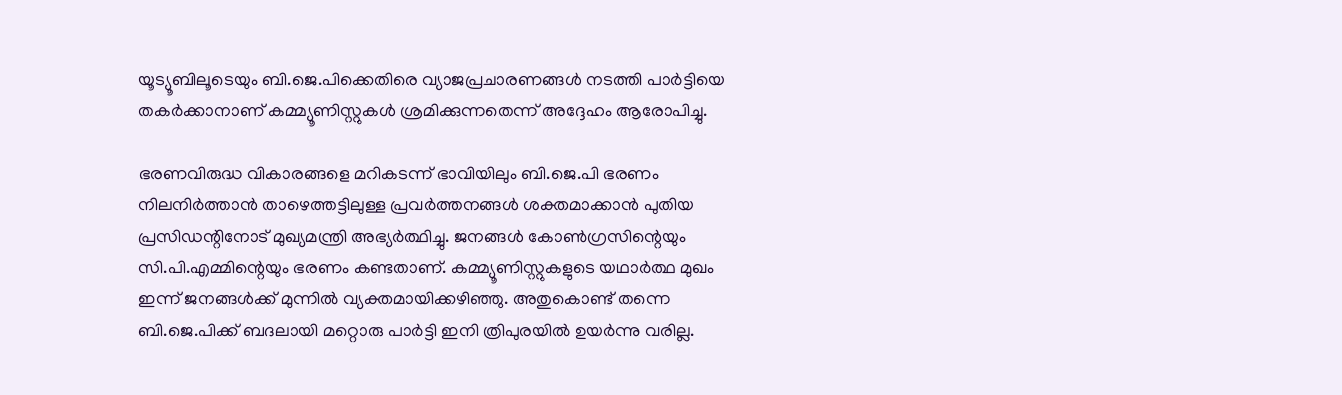യൂട്യൂബിലൂടെയും ബി.ജെ.പിക്കെതിരെ വ്യാജപ്രചാരണങ്ങൾ നടത്തി പാർട്ടിയെ തകർക്കാനാണ് കമ്മ്യൂണിസ്റ്റുകൾ ശ്രമിക്കുന്നതെന്ന് അദ്ദേഹം ആരോപിച്ചു.

ഭരണവിരുദ്ധ വികാരങ്ങളെ മറികടന്ന് ഭാവിയിലും ബി.ജെ.പി ഭരണം നിലനിർത്താൻ താഴെത്തട്ടിലുള്ള പ്രവർത്തനങ്ങൾ ശക്തമാക്കാൻ പുതിയ പ്രസിഡന്റിനോട് മുഖ്യമന്ത്രി അഭ്യർത്ഥിച്ചു. ജനങ്ങൾ കോൺഗ്രസിന്റെയും സി.പി.എമ്മിന്റെയും ഭരണം കണ്ടതാണ്. കമ്മ്യൂണിസ്റ്റുകളുടെ യഥാർത്ഥ മുഖം ഇന്ന് ജനങ്ങൾക്ക് മുന്നിൽ വ്യക്തമായിക്കഴിഞ്ഞു. അതുകൊണ്ട് തന്നെ ബി.ജെ.പിക്ക് ബദലായി മറ്റൊരു പാർട്ടി ഇനി ത്രിപുരയിൽ ഉയർന്നു വരില്ല.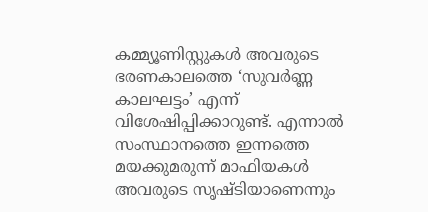കമ്മ്യൂണിസ്റ്റുകൾ അവരുടെ ഭരണകാലത്തെ ‘സുവർണ്ണ കാലഘട്ടം’ എന്ന് വിശേഷിപ്പിക്കാറുണ്ട്. എന്നാൽ സംസ്ഥാനത്തെ ഇന്നത്തെ മയക്കുമരുന്ന് മാഫിയകൾ അവരുടെ സൃഷ്ടിയാണെന്നും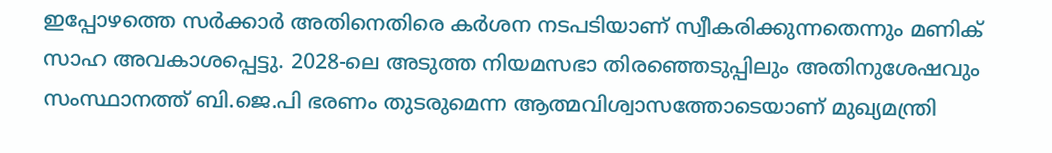ഇപ്പോഴത്തെ സർക്കാർ അതിനെതിരെ കർശന നടപടിയാണ് സ്വീകരിക്കുന്നതെന്നും മണിക് സാഹ അവകാശപ്പെട്ടു. 2028-ലെ അടുത്ത നിയമസഭാ തിരഞ്ഞെടുപ്പിലും അതിനുശേഷവും സംസ്ഥാനത്ത് ബി.ജെ.പി ഭരണം തുടരുമെന്ന ആത്മവിശ്വാസത്തോടെയാണ് മുഖ്യമന്ത്രി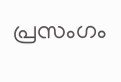പ്രസംഗം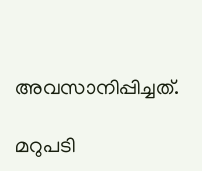അവസാനിപ്പിച്ചത്.

മറുപടി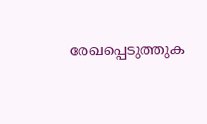രേഖപ്പെടുത്തുക